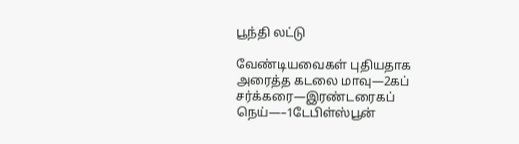பூந்தி லட்டு

வேண்டியவைகள் புதியதாக அரைத்த கடலை மாவு—2கப் சர்க்கரை—இரண்டரைகப் நெய்—–1டேபிள்ஸ்பூன்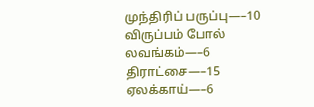முந்திரிப் பருப்பு—–10  விருப்பம் போல் லவங்கம்—–6 திராட்சை—–15 ஏலக்காய்—–6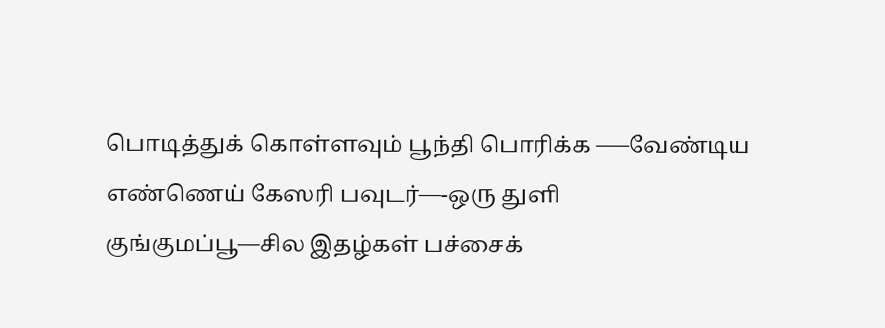பொடித்துக் கொள்ளவும் பூந்தி பொரிக்க —–வேண்டிய  எண்ணெய் கேஸரி பவுடர்—-ஒரு துளி குங்குமப்பூ—சில இதழ்கள் பச்சைக்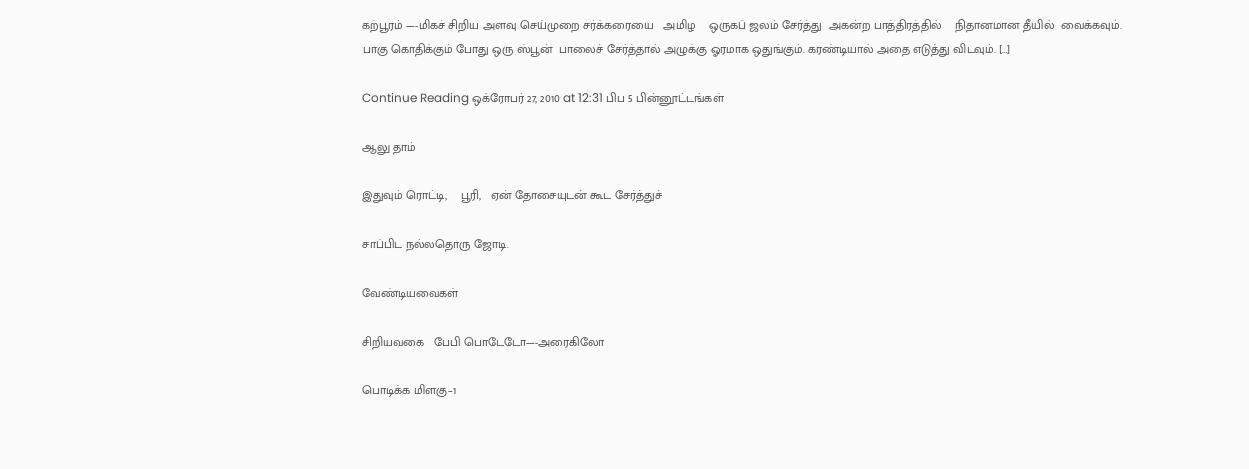கற்பூரம் —-மிகச் சிறிய அளவு செய்முறை சர்க்கரையை   அமிழ    ஒருகப் ஜலம் சேர்த்து  அகன்ற பாத்திரத்தில்    நிதானமான தீயில்  வைக்கவும். பாகு கொதிக்கும் போது ஒரு ஸ்பூன்  பாலைச் சேர்த்தால் அழுக்கு ஓரமாக ஒதுங்கும். கரண்டியால் அதை எடுத்து விடவும். […]

Continue Reading ஒக்ரோபர் 27, 2010 at 12:31 பிப 5 பின்னூட்டங்கள்

ஆலு தாம்

இதுவும் ரொட்டி,    பூரி,   ஏன் தோசையுடன் கூட சேர்த்துச்

சாப்பிட நல்லதொரு ஜோடி.

வேண்டியவைகள்

சிறியவகை   பேபி பொடேடோ—-அரைகிலோ

பொடிக்க மிளகு–1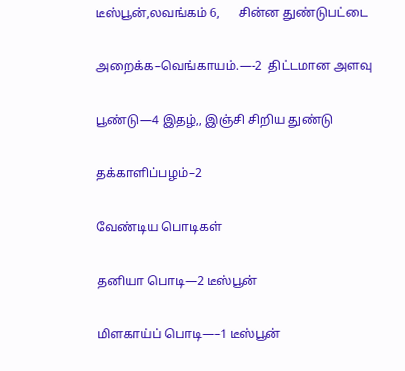டீஸ்பூன்,லவங்கம் 6,      சின்ன துண்டுபட்டை

அறைக்க–வெங்காயம்.—-2  திட்டமான அளவு

பூண்டு—4 இதழ்,, இஞ்சி சிறிய துண்டு

தக்காளிப்பழம்–2

வேண்டிய பொடிகள்

தனியா பொடி—2 டீஸ்பூன்

மிளகாய்ப் பொடி—–1 டீஸ்பூன்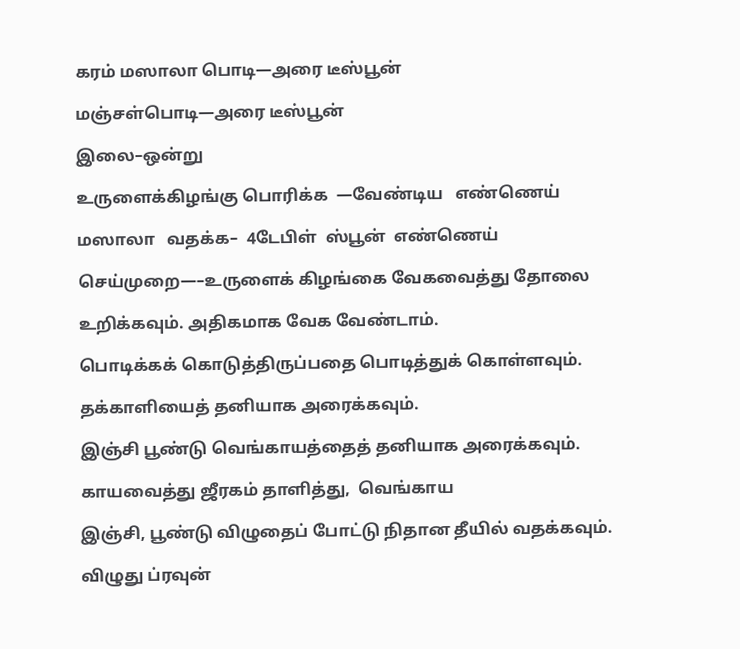கரம் மஸாலா பொடி—அரை டீஸ்பூன்

மஞ்சள்பொடி—அரை டீஸ்பூன்

இலை–ஒன்று

உருளைக்கிழங்கு பொரிக்க  —வேண்டிய   எண்ணெய்

மஸாலா   வதக்க–  4டேபிள்  ஸ்பூன்  எண்ணெய்

செய்முறை—–உருளைக் கிழங்கை வேகவைத்து தோலை

உறிக்கவும். அதிகமாக வேக வேண்டாம்.

பொடிக்கக் கொடுத்திருப்பதை பொடித்துக் கொள்ளவும்.

தக்காளியைத் தனியாக அரைக்கவும்.

இஞ்சி பூண்டு வெங்காயத்தைத் தனியாக அரைக்கவும்.

காயவைத்து ஜீரகம் தாளித்து,  வெங்காய

இஞ்சி, பூண்டு விழுதைப் போட்டு நிதான தீயில் வதக்கவும்.

விழுது ப்ரவுன்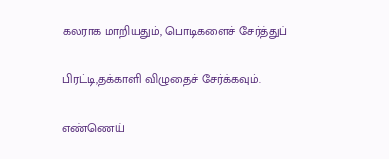கலராக மாறியதும், பொடிகளைச் சேர்த்துப்

பிரட்டி,தக்காளி விழுதைச் சேர்க்கவும்.

எண்ணெய்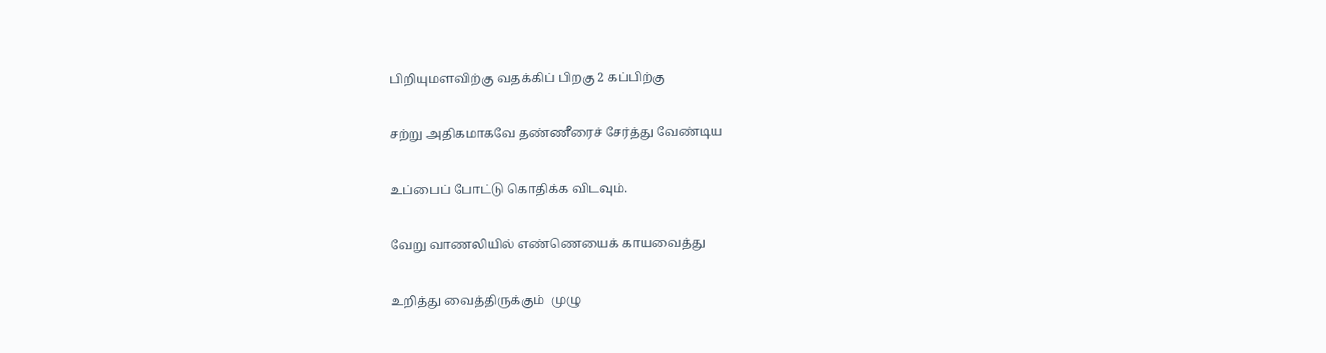பிறியுமளவிற்கு வதக்கிப் பிறகு 2 கப்பிற்கு

சற்று அதிகமாகவே தண்ணீரைச் சேர்த்து வேண்டிய

உப்பைப் போட்டு கொதிக்க விடவும்.

வேறு வாணலியில் எண்ணெயைக் காயவைத்து

உறித்து வைத்திருக்கும்  முழு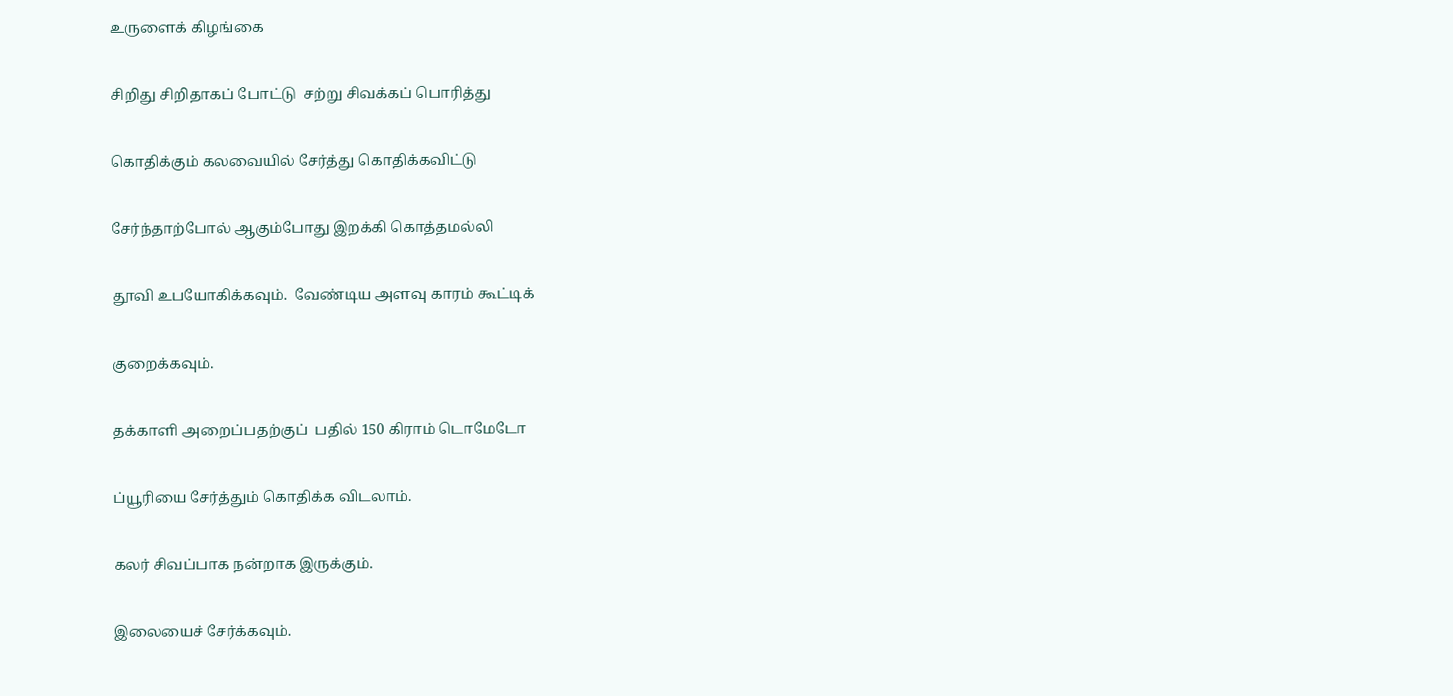உருளைக் கிழங்கை

சிறிது சிறிதாகப் போட்டு  சற்று சிவக்கப் பொரித்து

கொதிக்கும் கலவையில் சேர்த்து கொதிக்கவிட்டு

சேர்ந்தாற்போல் ஆகும்போது இறக்கி கொத்தமல்லி

தூவி உபயோகிக்கவும்.  வேண்டிய அளவு காரம் கூட்டிக்

குறைக்கவும்.

தக்காளி அறைப்பதற்குப்  பதில் 150 கிராம் டொமேடோ

ப்யூரியை சேர்த்தும் கொதிக்க விடலாம்.

கலர் சிவப்பாக நன்றாக இருக்கும்.

இலையைச் சேர்க்கவும்.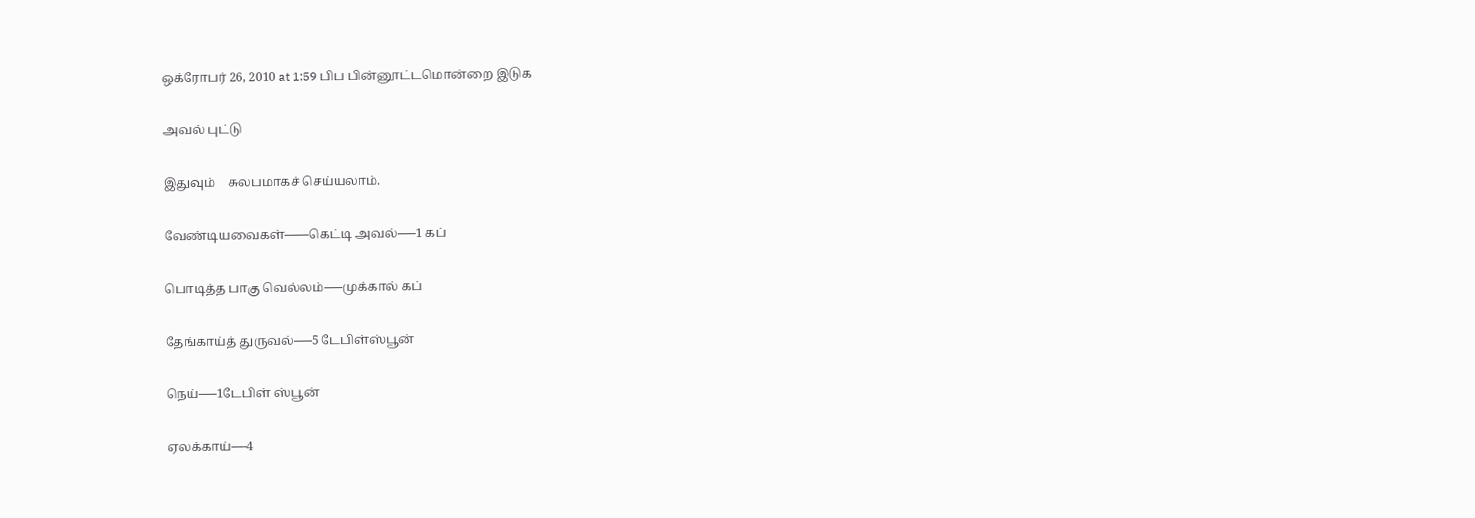ஒக்ரோபர் 26, 2010 at 1:59 பிப பின்னூட்டமொன்றை இடுக

அவல் புட்டு

இதுவும்    சுலபமாகச் செய்யலாம்.

வேண்டியவைகள்——கெட்டி அவல்—–1 கப்

பொடித்த பாகு வெல்லம்—–முக்கால் கப்

தேங்காய்த் துருவல்—–5 டேபிள்ஸ்பூன்

நெய்—–1டேபிள் ஸ்பூன்

ஏலக்காய்—-4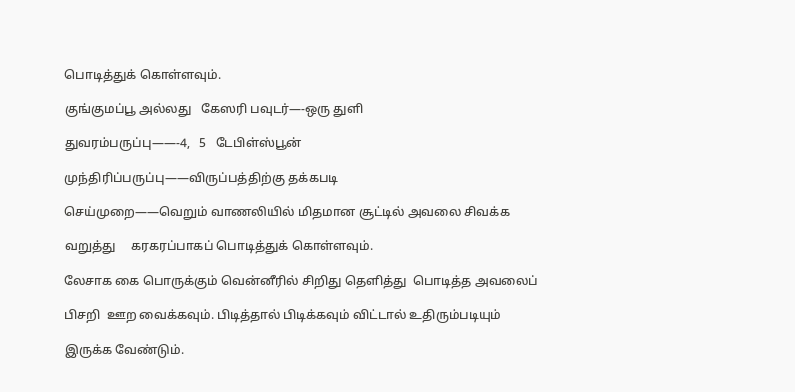பொடித்துக் கொள்ளவும்.

குங்குமப்பூ அல்லது   கேஸரி பவுடர்—-ஒரு துளி

துவரம்பருப்பு——-4,   5   டேபிள்ஸ்பூன்

முந்திரிப்பருப்பு——விருப்பத்திற்கு தக்கபடி

செய்முறை——வெறும் வாணலியில் மிதமான சூட்டில் அவலை சிவக்க

வறுத்து     கரகரப்பாகப் பொடித்துக் கொள்ளவும்.

லேசாக கை பொருக்கும் வென்னீரில் சிறிது தெளித்து  பொடித்த அவலைப்

பிசறி  ஊற வைக்கவும். பிடித்தால் பிடிக்கவும் விட்டால் உதிரும்படியும்

இருக்க வேண்டும்.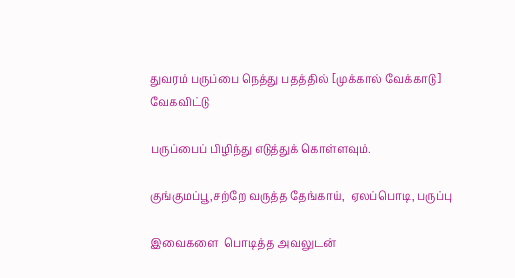துவரம் பருப்பை நெத்து பதத்தில் [முக்கால் வேக்காடு]   வேகவிட்டு

பருப்பைப் பிழிந்து எடுத்துக் கொள்ளவும்.

குங்குமப்பூ,சற்றே வருத்த தேங்காய்,  ஏலப்பொடி, பருப்பு

இவைகளை  பொடித்த அவலுடன்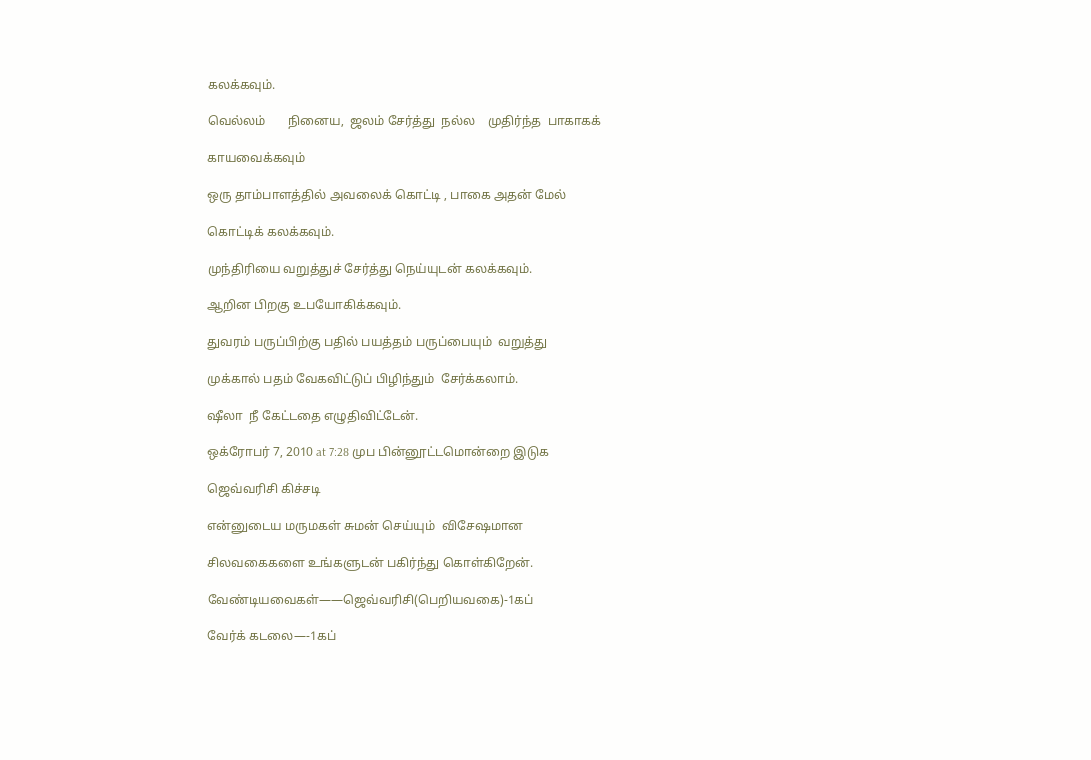கலக்கவும்.

வெல்லம்       நினைய,  ஜலம் சேர்த்து  நல்ல    முதிர்ந்த  பாகாகக்

காயவைக்கவும்

ஒரு தாம்பாளத்தில் அவலைக் கொட்டி , பாகை அதன் மேல்

கொட்டிக் கலக்கவும்.

முந்திரியை வறுத்துச் சேர்த்து நெய்யுடன் கலக்கவும்.

ஆறின பிறகு உபயோகிக்கவும்.

துவரம் பருப்பிற்கு பதில் பயத்தம் பருப்பையும்  வறுத்து

முக்கால் பதம் வேகவிட்டுப் பிழிந்தும்  சேர்க்கலாம்.

ஷீலா  நீ கேட்டதை எழுதிவிட்டேன்.

ஒக்ரோபர் 7, 2010 at 7:28 முப பின்னூட்டமொன்றை இடுக

ஜெவ்வரிசி கிச்சடி

என்னுடைய மருமகள் சுமன் செய்யும்  விசேஷமான

சிலவகைகளை உங்களுடன் பகிர்ந்து கொள்கிறேன்.

வேண்டியவைகள்——ஜெவ்வரிசி(பெறியவகை)-1கப்

வேர்க் கடலை—-1கப்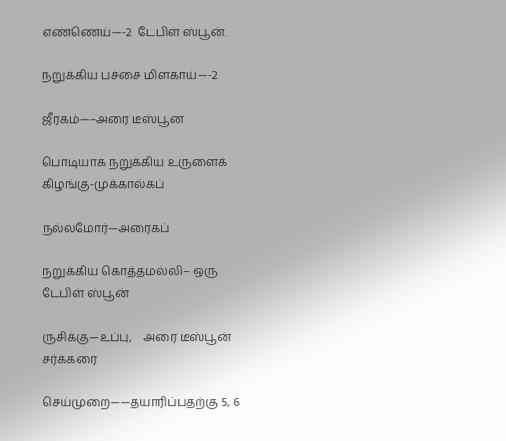எண்ணெய்—-2  டேபிள் ஸ்பூன்.

நறுக்கிய பச்சை மிளகாய்—-2

ஜீரகம்—–அரை டீஸ்பூன

பொடியாக நறுக்கிய உருளைக் கிழங்கு-முக்கால்கப்

நல்லமோர்—அரைகப்

நறுக்கிய கொத்தமல்லி– ஒரு டேபிள் ஸ்பூன்

ருசிக்கு—உப்பு,    அரை டீஸ்பூன்    சர்க்கரை

செய்முறை——தயாரிப்பதற்கு 5, 6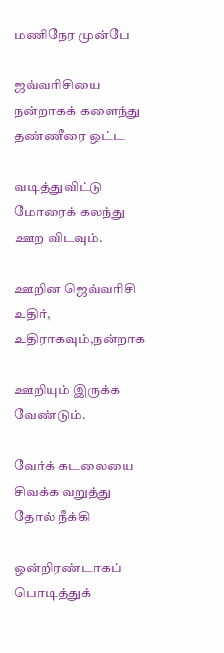மணிநேர முன்பே

ஜவ்வரிசியை நன்றாகக் களைந்து தண்ணீரை ஒட்ட

வடித்துவிட்டு மோரைக் கலந்து ஊற விடவும்.

ஊறின ஜெவ்வரிசி உதிர், உதிராகவும்,நன்றாக

ஊறியும் இருக்க வேண்டும்.

வேர்க் கடலையை சிவக்க வறுத்து தோல் நீக்கி

ஒன்றிரண்டாகப் பொடித்துக்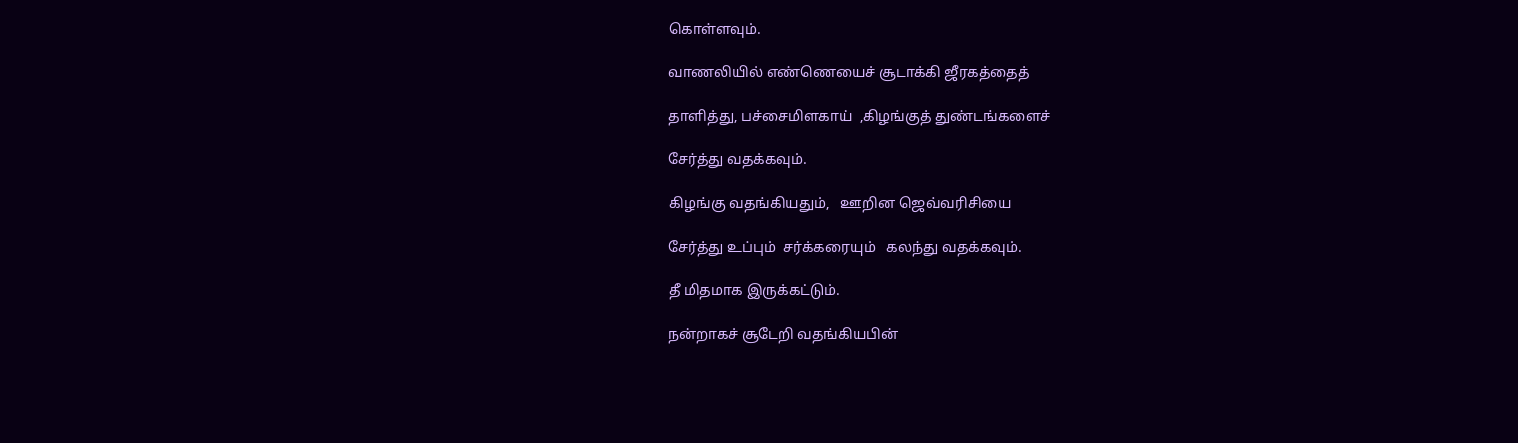கொள்ளவும்.

வாணலியில் எண்ணெயைச் சூடாக்கி ஜீரகத்தைத்

தாளித்து, பச்சைமிளகாய்  ,கிழங்குத் துண்டங்களைச்

சேர்த்து வதக்கவும்.

கிழங்கு வதங்கியதும்,   ஊறின ஜெவ்வரிசியை

சேர்த்து உப்பும்  சர்க்கரையும்   கலந்து வதக்கவும்.

தீ மிதமாக இருக்கட்டும்.

நன்றாகச் சூடேறி வதங்கியபின்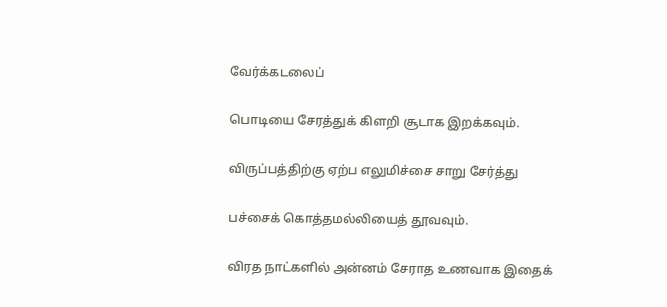வேர்க்கடலைப்

பொடியை சேரத்துக் கிளறி சூடாக இறக்கவும்.

விருப்பத்திற்கு ஏற்ப எலுமிச்சை சாறு சேர்த்து

பச்சைக் கொத்தமல்லியைத் தூவவும்.

விரத நாட்களில் அன்னம் சேராத உணவாக இதைக்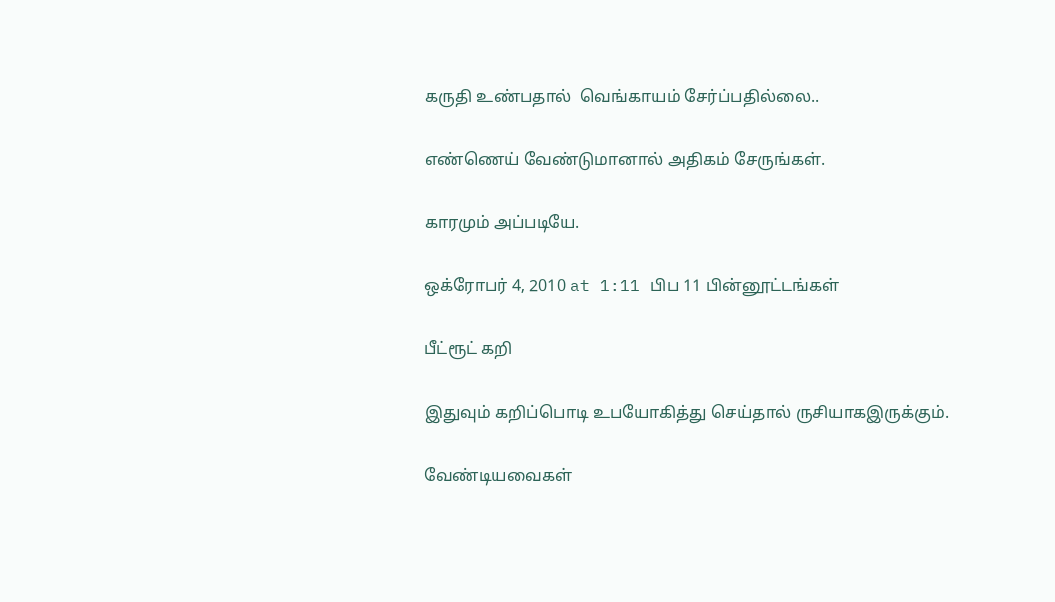கருதி உண்பதால்  வெங்காயம் சேர்ப்பதில்லை..

எண்ணெய் வேண்டுமானால் அதிகம் சேருங்கள்.

காரமும் அப்படியே.

ஒக்ரோபர் 4, 2010 at 1:11 பிப 11 பின்னூட்டங்கள்

பீட்ரூட் கறி

இதுவும் கறிப்பொடி உபயோகித்து செய்தால் ருசியாகஇருக்கும்.

வேண்டியவைகள்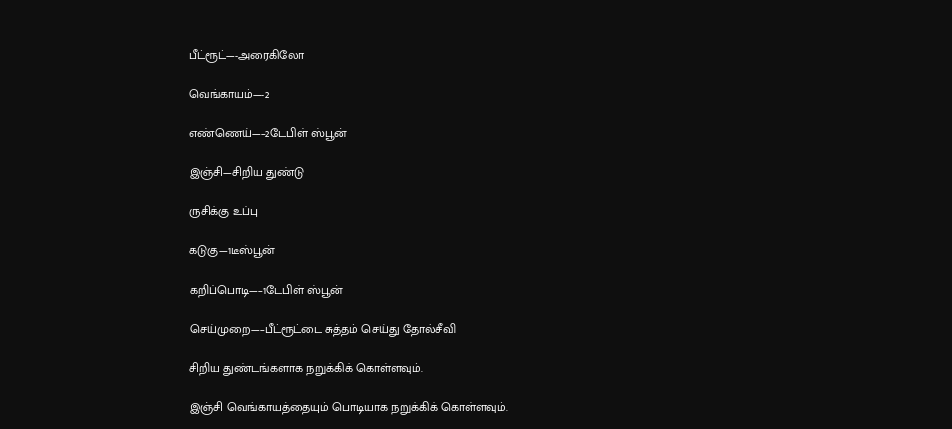பீட்ரூட்—-அரைகிலோ

வெங்காயம்—-2

எண்ணெய்—–2டேபிள் ஸ்பூன்

இஞ்சி—சிறிய துண்டு

ருசிக்கு உப்பு

கடுகு—1டீஸ்பூன்

கறிப்பொடி—–1டேபிள் ஸ்பூன்

செய்முறை—–பீட்ரூட்டை சுத்தம் செய்து தோல்சீவி

சிறிய துண்டங்களாக நறுக்கிக் கொள்ளவும்.

இஞ்சி வெங்காயத்தையும் பொடியாக நறுக்கிக் கொள்ளவும்.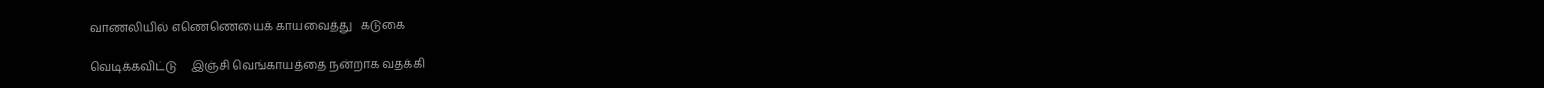வாணலியில் எணெணெயைக் காயவைத்து   கடுகை

வெடிக்கவிட்டு     இஞ்சி வெங்காயத்தை நன்றாக வதக்கி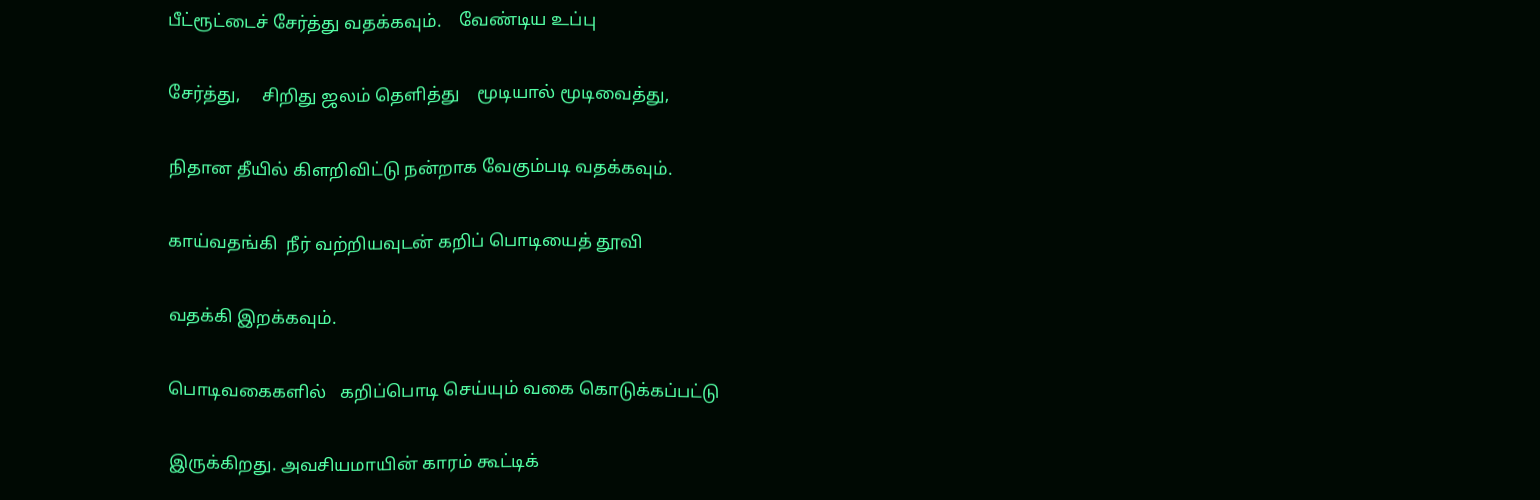பீட்ரூட்டைச் சேர்த்து வதக்கவும்.    வேண்டிய உப்பு

சேர்த்து,     சிறிது ஜலம் தெளித்து    மூடியால் மூடிவைத்து,

நிதான தீயில் கிளறிவிட்டு நன்றாக வேகும்படி வதக்கவும்.

காய்வதங்கி  நீர் வற்றியவுடன் கறிப் பொடியைத் தூவி

வதக்கி இறக்கவும்.

பொடிவகைகளில்   கறிப்பொடி செய்யும் வகை கொடுக்கப்பட்டு

இருக்கிறது. அவசியமாயின் காரம் கூட்டிக்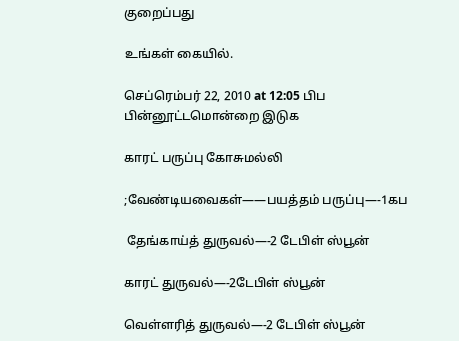குறைப்பது

உங்கள் கையில்.

செப்ரெம்பர் 22, 2010 at 12:05 பிப பின்னூட்டமொன்றை இடுக

காரட் பருப்பு கோசுமல்லி

;வேண்டியவைகள்——பயத்தம் பருப்பு—-1கப

 தேங்காய்த் துருவல்—-2 டேபிள் ஸ்பூன்

காரட் துருவல்—-2டேபிள் ஸ்பூன்

வெள்ளரித் துருவல்—-2 டேபிள் ஸ்பூன்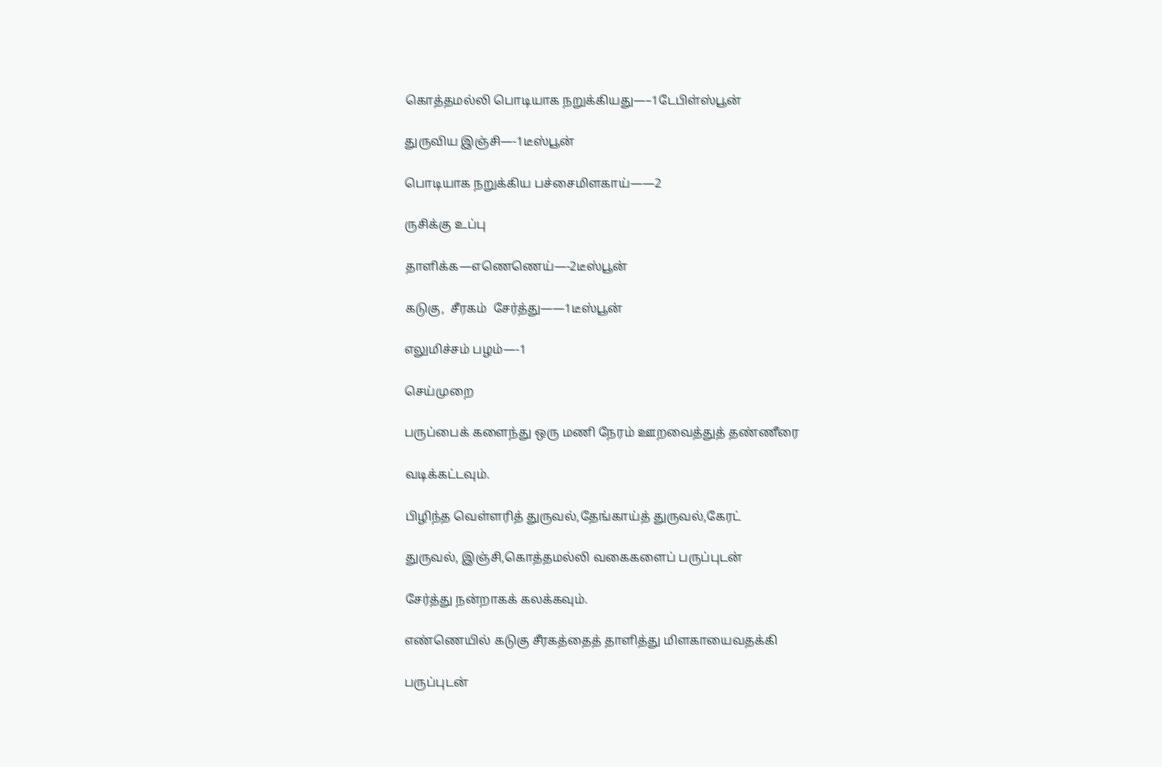கொத்தமல்லி பொடியாக நறுக்கியது—–1டேபிள்ஸ்பூன்

துருவிய இஞ்சி—-1டீஸ்பூன்

பொடியாக நறுக்கிய பச்சைமிளகாய்——2

ருசிக்கு உப்பு

தாளிக்க—எணெணெய்—-2டீஸ்பூன்

கடுகு,  சீரகம்  சேர்த்து——1டீஸ்பூன்

எலுமிச்சம் பழம்—-1

செய்முறை

பருப்பைக் களைந்து ஒரு மணி நேரம் ஊறவைத்துத் தண்ணீரை

வடிக்கட்டவும்.

பிழிந்த வெள்ளரித் துருவல்,தேங்காய்த் துருவல்,கேரட்

துருவல், இஞ்சி,கொத்தமல்லி வகைகளைப் பருப்புடன்

சேர்த்து நன்றாகக் கலக்கவும்.

எண்ணெயில் கடுகு சீரகத்தைத் தாளித்து மிளகாயைவதக்கி

பருப்புடன்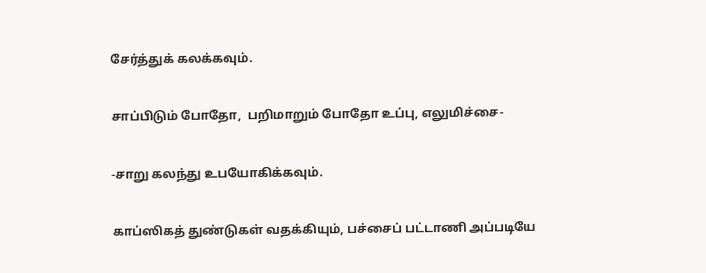சேர்த்துக் கலக்கவும்.

சாப்பிடும் போதோ,  பறிமாறும் போதோ உப்பு, எலுமிச்சை-

-சாறு கலந்து உபயோகிக்கவும்.

காப்ஸிகத் துண்டுகள் வதக்கியும், பச்சைப் பட்டாணி அப்படியே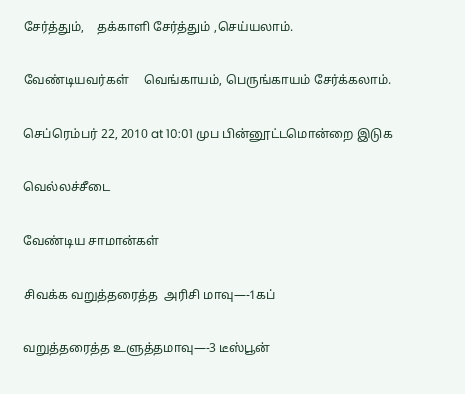சேர்த்தும்,    தக்காளி சேர்த்தும் ,செய்யலாம்.

வேண்டியவர்கள்     வெங்காயம், பெருங்காயம் சேர்க்கலாம்.

செப்ரெம்பர் 22, 2010 at 10:01 முப பின்னூட்டமொன்றை இடுக

வெல்லச்சீடை

வேண்டிய சாமான்கள்

சிவக்க வறுத்தரைத்த  அரிசி மாவு—-1கப்

வறுத்தரைத்த உளுத்தமாவு—-3 டீஸ்பூன்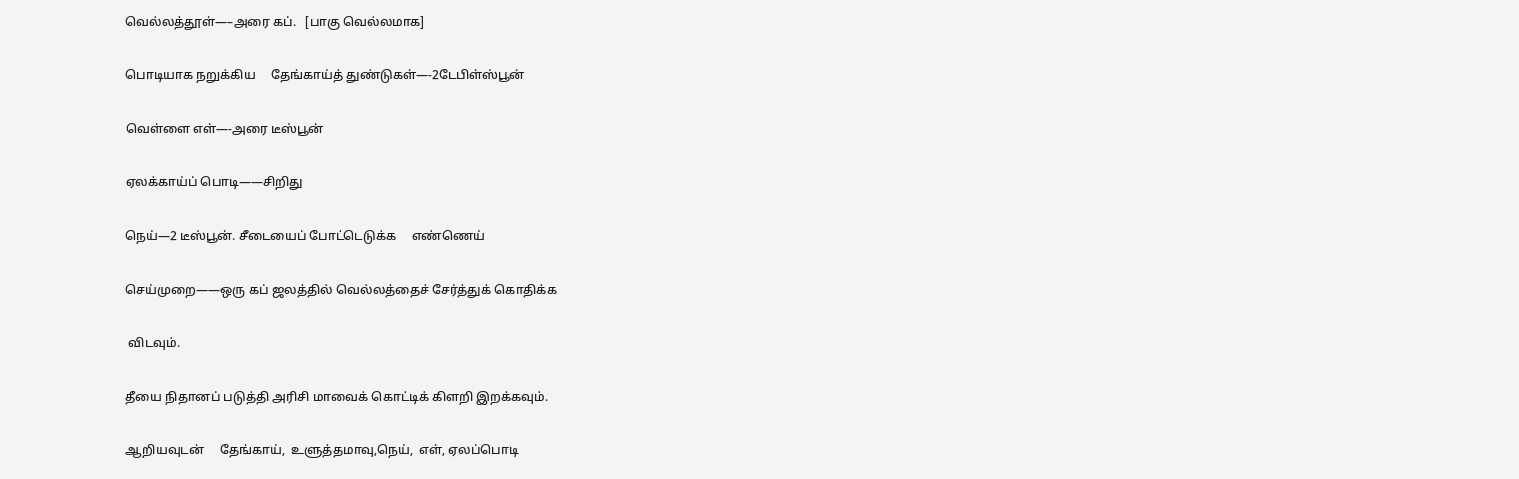வெல்லத்தூள்—–அரை கப்.   [பாகு வெல்லமாக]

பொடியாக நறுக்கிய     தேங்காய்த் துண்டுகள்—-2டேபிள்ஸ்பூன்

வெள்ளை எள்—-அரை டீஸ்பூன்

ஏலக்காய்ப் பொடி——சிறிது

நெய்—2 டீஸ்பூன். சீடையைப் போட்டெடுக்க     எண்ணெய்

செய்முறை——ஒரு கப் ஜலத்தில் வெல்லத்தைச் சேர்த்துக் கொதிக்க

 விடவும்.

தீயை நிதானப் படுத்தி அரிசி மாவைக் கொட்டிக் கிளறி இறக்கவும்.

ஆறியவுடன்     தேங்காய்,  உளுத்தமாவு,நெய்,  எள், ஏலப்பொடி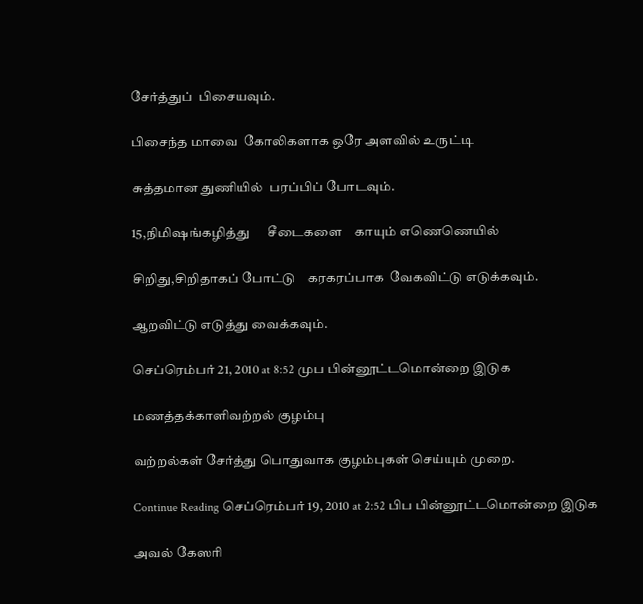சேர்த்துப்  பிசையவும்.

பிசைந்த மாவை  கோலிகளாக ஒரே அளவில் உருட்டி

சுத்தமான துணியில்  பரப்பிப் போடவும்.

15,நிமிஷங்கழித்து      சீடைகளை    காயும் எணெணெயில்

சிறிது,சிறிதாகப் போட்டு    கரகரப்பாக  வேகவிட்டு எடுக்கவும்.

ஆறவிட்டு எடுத்து வைக்கவும்.

செப்ரெம்பர் 21, 2010 at 8:52 முப பின்னூட்டமொன்றை இடுக

மணத்தக்காளிவற்றல் குழம்பு

வற்றல்கள் சேர்த்து பொதுவாக குழம்புகள் செய்யும் முறை.

Continue Reading செப்ரெம்பர் 19, 2010 at 2:52 பிப பின்னூட்டமொன்றை இடுக

அவல் கேஸரி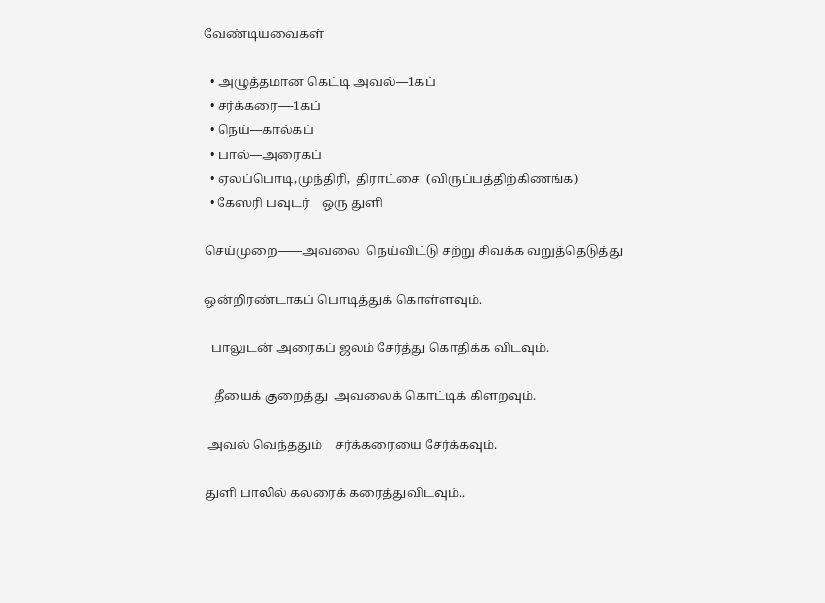வேண்டியவைகள்

  • அழுத்தமான கெட்டி அவல்—1கப்
  • சர்க்கரை—-1கப்
  • நெய்—கால்கப்
  • பால்—அரைகப்
  • ஏலப்பொடி,முந்திரி,  திராட்சை  (விருப்பத்திற்கிணங்க)
  • கேஸரி பவுடர்    ஒரு துளி

செய்முறை——அவலை  நெய்விட்டு சற்று சிவக்க வறுத்தெடுத்து

ஒன்றிரண்டாகப் பொடித்துக் கொள்ளவும்.

  பாலுடன் அரைகப் ஜலம் சேர்த்து கொதிக்க விடவும்.

   தீயைக் குறைத்து  அவலைக் கொட்டிக் கிளறவும்.

 அவல் வெந்ததும்    சர்க்கரையை சேர்க்கவும்.

துளி பாலில் கலரைக் கரைத்துவிடவும்..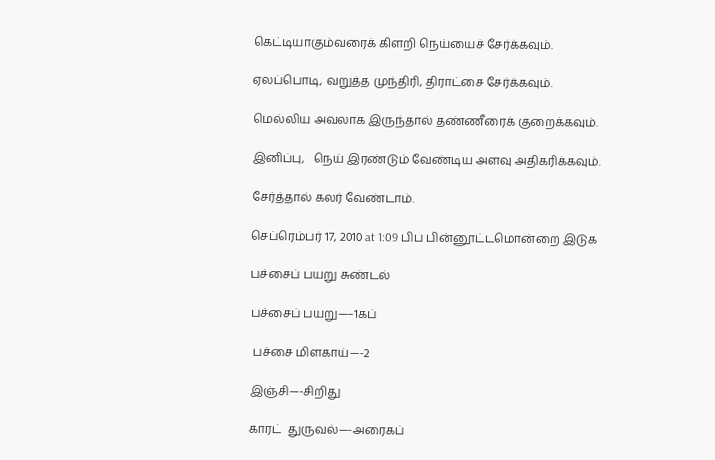கெட்டியாகும்வரைக் கிளறி நெய்யைச் சேர்க்கவும்.

ஏலப்பொடி, வறுத்த முந்திரி, திராட்சை சேர்க்கவும்.

மெல்லிய அவலாக இருந்தால் தண்ணீரைக் குறைக்கவும்.

இனிப்பு,   நெய் இரண்டும் வேண்டிய அளவு அதிகரிக்கவும்.

சேர்த்தால் கலர் வேண்டாம்.

செப்ரெம்பர் 17, 2010 at 1:09 பிப பின்னூட்டமொன்றை இடுக

பச்சைப் பயறு சுண்டல்

பச்சைப் பயறு—–1கப்

 பச்சை மிளகாய்—-2

இஞ்சி—-சிறிது

காரட்  துருவல்—-அரைகப்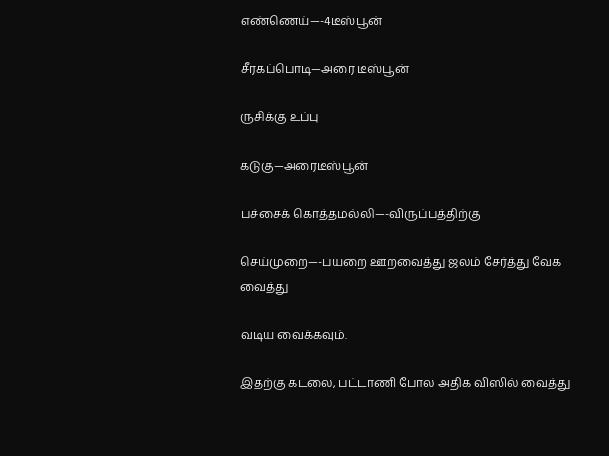எண்ணெய்—-4டீஸ்பூன்

சீரகப்பொடி—அரை டீஸ்பூன்

ருசிக்கு உப்பு

கடுகு—அரைடீஸ்பூன்

பச்சைக் கொத்தமல்லி—-விருப்பத்திற்கு

செய்முறை—-பயறை ஊறவைத்து ஜலம் சேர்த்து வேக வைத்து

வடிய வைக்கவும்.

இதற்கு கடலை, பட்டாணி போல அதிக விஸில் வைத்து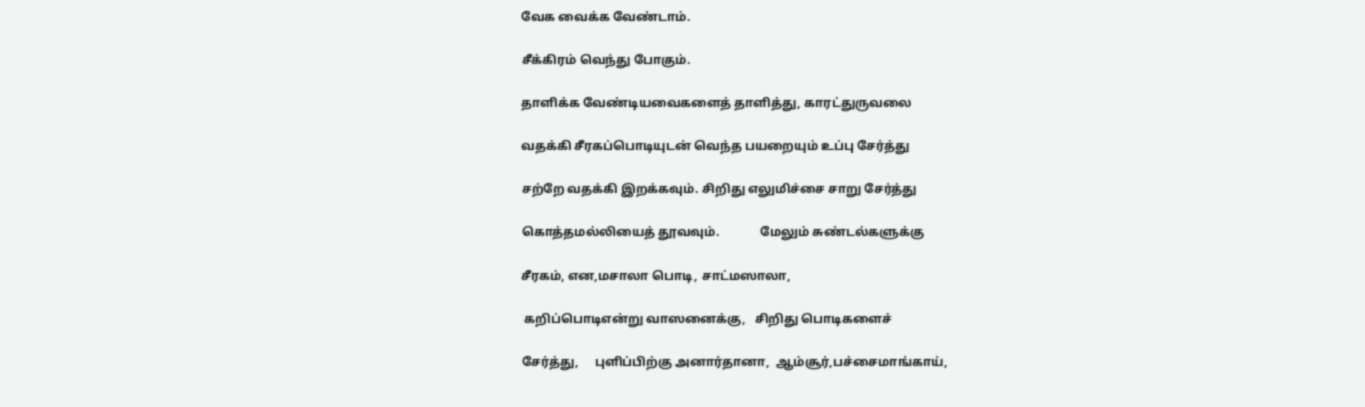வேக வைக்க வேண்டாம்.

சீக்கிரம் வெந்து போகும்.

தாளிக்க வேண்டியவைகளைத் தாளித்து, காரட்துருவலை

வதக்கி சீரகப்பொடியுடன் வெந்த பயறையும் உப்பு சேர்த்து

சற்றே வதக்கி இறக்கவும். சிறிது எலுமிச்சை சாறு சேர்த்து

கொத்தமல்லியைத் தூவவும்.             மேலும் சுண்டல்களுக்கு

சீரகம், என,மசாலா பொடி, சாட்மஸாலா,

 கறிப்பொடிஎன்று வாஸனைக்கு,   சிறிது பொடிகளைச்

சேர்த்து,     புளிப்பிற்கு அனார்தானா,  ஆம்சூர்,பச்சைமாங்காய்,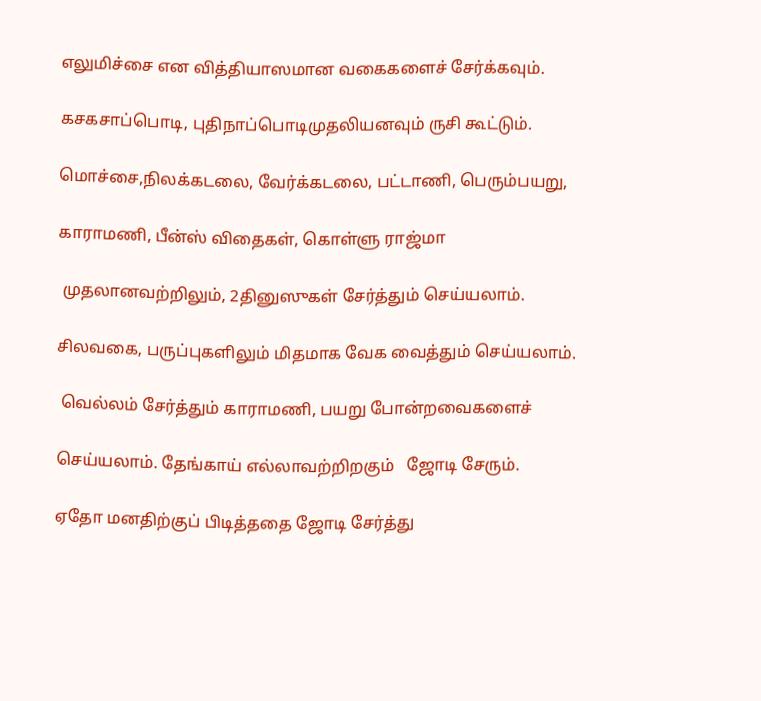எலுமிச்சை என வித்தியாஸமான வகைகளைச் சேர்க்கவும்.

கசகசாப்பொடி, புதிநாப்பொடிமுதலியனவும் ருசி கூட்டும்.

மொச்சை,நிலக்கடலை, வேர்க்கடலை, பட்டாணி, பெரும்பயறு,

காராமணி, பீன்ஸ் விதைகள், கொள்ளு ராஜ்மா

 முதலானவற்றிலும், 2தினுஸுகள் சேர்த்தும் செய்யலாம்.

சிலவகை, பருப்புகளிலும் மிதமாக வேக வைத்தும் செய்யலாம்.

 வெல்லம் சேர்த்தும் காராமணி, பயறு போன்றவைகளைச்

செய்யலாம். தேங்காய் எல்லாவற்றிறகும்   ஜோடி சேரும்.

ஏதோ மனதிற்குப் பிடித்ததை ஜோடி சேர்த்து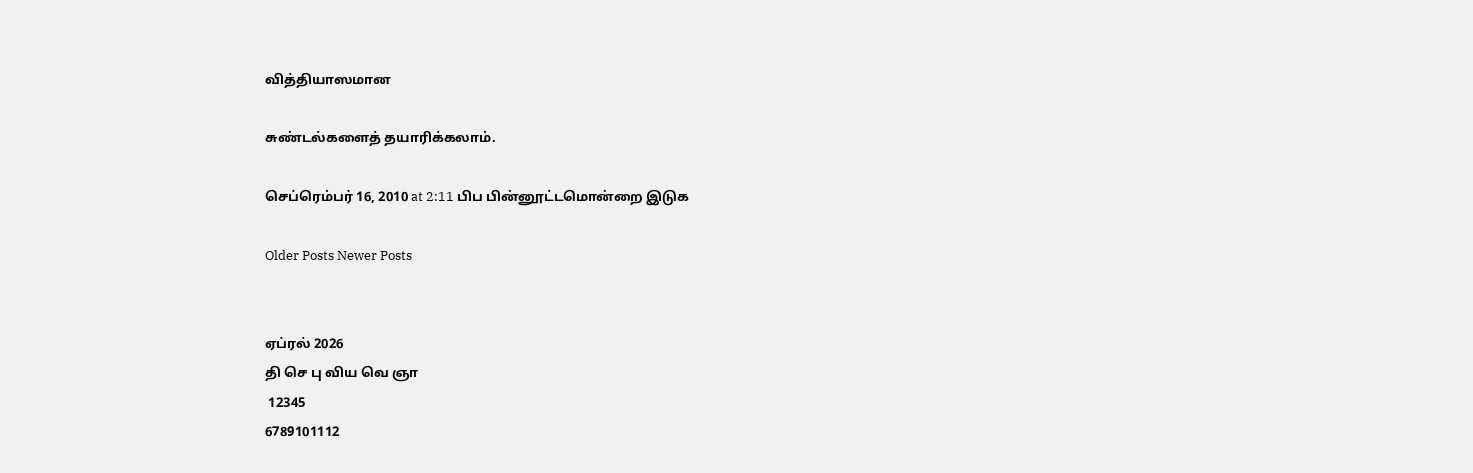வித்தியாஸமான

சுண்டல்களைத் தயாரிக்கலாம்.

செப்ரெம்பர் 16, 2010 at 2:11 பிப பின்னூட்டமொன்றை இடுக

Older Posts Newer Posts


ஏப்ரல் 2026
தி செ பு விய வெ ஞா
 12345
6789101112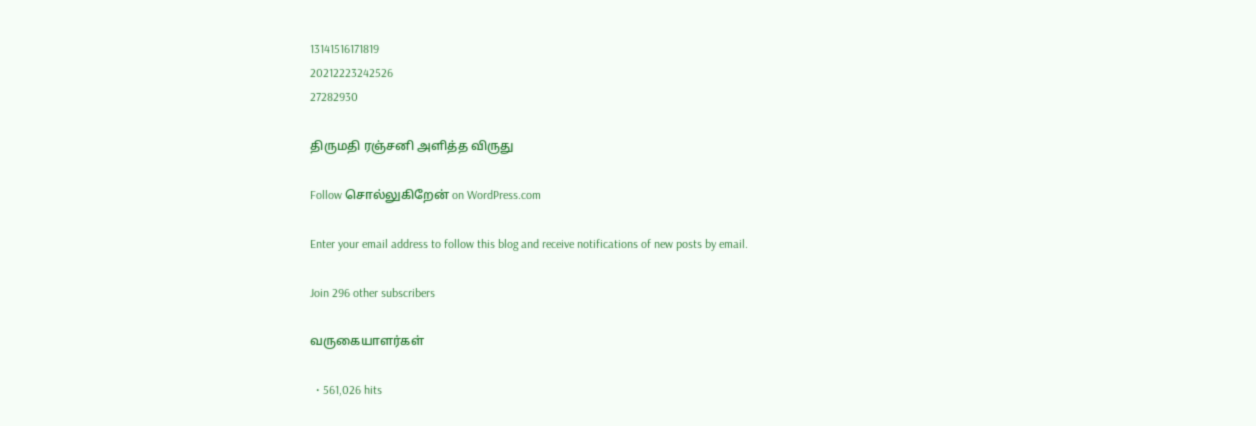13141516171819
20212223242526
27282930

திருமதி ரஞ்சனி அளித்த விருது

Follow சொல்லுகிறேன் on WordPress.com

Enter your email address to follow this blog and receive notifications of new posts by email.

Join 296 other subscribers

வருகையாளர்கள்

  • 561,026 hits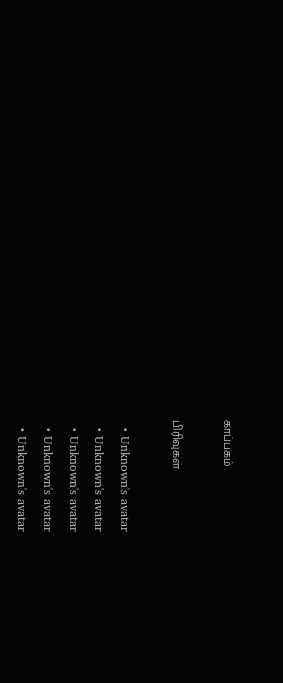காப்பகம்

பிரிவுகள்

  • Unknown's avatar
  • Unknown's avatar
  • Unknown's avatar
  • Unknown's avatar
  • Unknown's avatar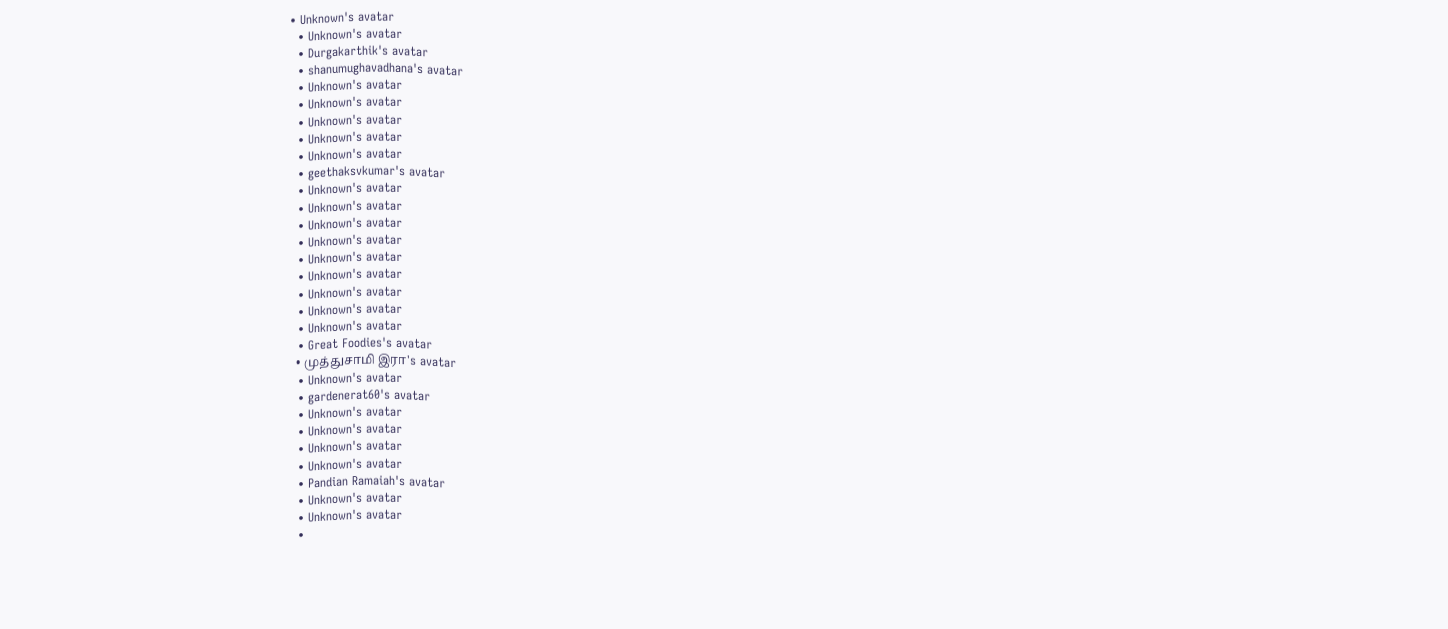• Unknown's avatar
  • Unknown's avatar
  • Durgakarthik's avatar
  • shanumughavadhana's avatar
  • Unknown's avatar
  • Unknown's avatar
  • Unknown's avatar
  • Unknown's avatar
  • Unknown's avatar
  • geethaksvkumar's avatar
  • Unknown's avatar
  • Unknown's avatar
  • Unknown's avatar
  • Unknown's avatar
  • Unknown's avatar
  • Unknown's avatar
  • Unknown's avatar
  • Unknown's avatar
  • Unknown's avatar
  • Great Foodies's avatar
  • முத்துசாமி இரா's avatar
  • Unknown's avatar
  • gardenerat60's avatar
  • Unknown's avatar
  • Unknown's avatar
  • Unknown's avatar
  • Unknown's avatar
  • Pandian Ramaiah's avatar
  • Unknown's avatar
  • Unknown's avatar
  •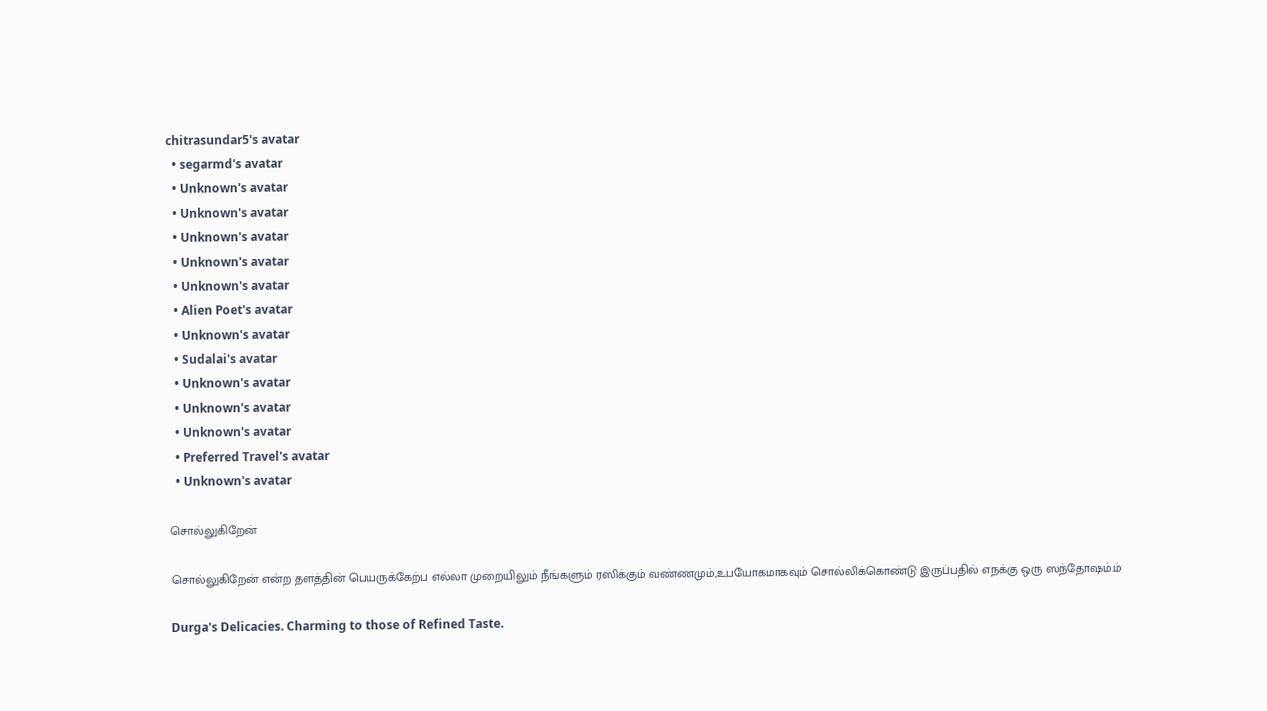chitrasundar5's avatar
  • segarmd's avatar
  • Unknown's avatar
  • Unknown's avatar
  • Unknown's avatar
  • Unknown's avatar
  • Unknown's avatar
  • Alien Poet's avatar
  • Unknown's avatar
  • Sudalai's avatar
  • Unknown's avatar
  • Unknown's avatar
  • Unknown's avatar
  • Preferred Travel's avatar
  • Unknown's avatar

சொல்லுகிறேன்

சொல்லுகிறேன் என்ற தளத்தின் பெயருக்கேற்ப எல்லா முறையிலும் நீங்களும் ரஸிக்கும் வண்ணமும்,உபயோகமாகவும் சொல்லிக்கொண்டு இருப்பதில் எநக்கு ஒரு ஸந்தோஷம்.ம்

Durga's Delicacies. Charming to those of Refined Taste.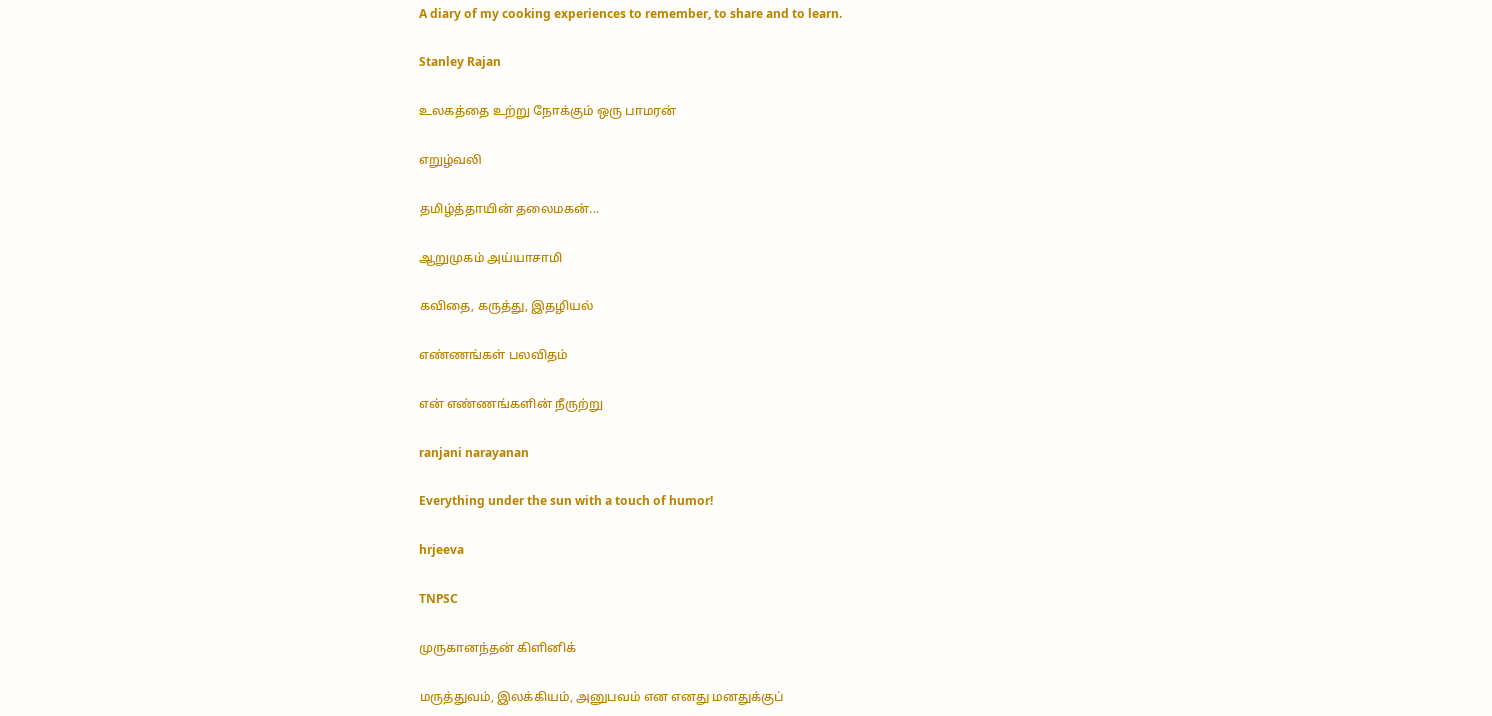A diary of my cooking experiences to remember, to share and to learn.

Stanley Rajan

உலகத்தை உற்று நோக்கும் ஒரு பாமரன்

எறுழ்வலி

தமிழ்த்தாயின் தலைமகன்...

ஆறுமுகம் அய்யாசாமி

கவிதை, கருத்து, இதழியல்

எண்ணங்கள் பலவிதம்

என் எண்ணங்களின் நீருற்று

ranjani narayanan

Everything under the sun with a touch of humor!

hrjeeva

TNPSC

முருகானந்தன் கிளினிக்

மருத்துவம், இலக்கியம், அனுபவம் என எனது மனதுக்குப்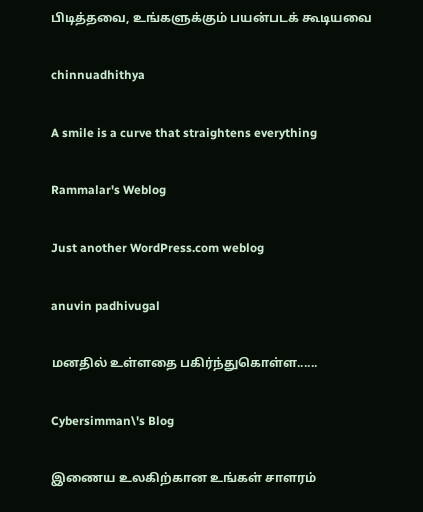பிடித்தவை, உங்களுக்கும் பயன்படக் கூடியவை

chinnuadhithya

A smile is a curve that straightens everything

Rammalar's Weblog

Just another WordPress.com weblog

anuvin padhivugal

மனதில் உள்ளதை பகிர்ந்துகொள்ள......

Cybersimman\'s Blog

இணைய உலகிற்கான உங்கள் சாளரம்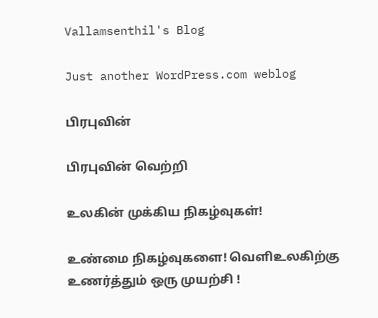Vallamsenthil's Blog

Just another WordPress.com weblog

பிரபுவின்

பிரபுவின் வெற்றி

உலகின் முக்கிய நிகழ்வுகள்!

உண்மை நிகழ்வுகளை! வெளிஉலகிற்கு உணர்த்தும் ஒரு முயற்சி !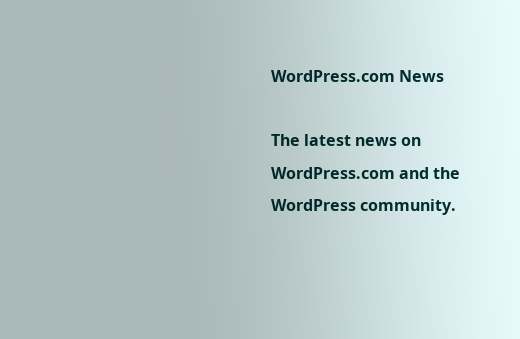WordPress.com News

The latest news on WordPress.com and the WordPress community.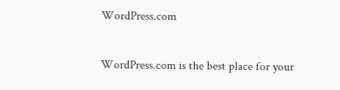WordPress.com

WordPress.com is the best place for your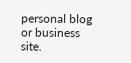personal blog or business site.